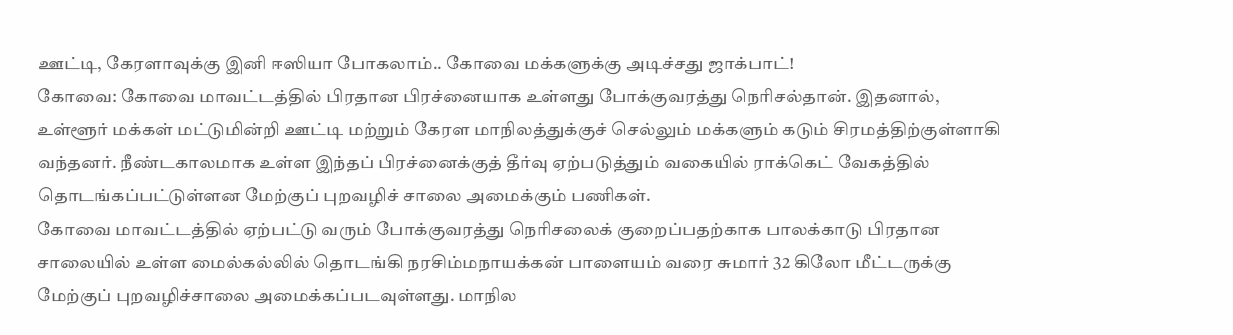ஊட்டி, கேரளாவுக்கு இனி ஈஸியா போகலாம்.. கோவை மக்களுக்கு அடிச்சது ஜாக்பாட்!
கோவை: கோவை மாவட்டத்தில் பிரதான பிரச்னையாக உள்ளது போக்குவரத்து நெரிசல்தான். இதனால், உள்ளூர் மக்கள் மட்டுமின்றி ஊட்டி மற்றும் கேரள மாநிலத்துக்குச் செல்லும் மக்களும் கடும் சிரமத்திற்குள்ளாகி வந்தனர். நீண்டகாலமாக உள்ள இந்தப் பிரச்னைக்குத் தீர்வு ஏற்படுத்தும் வகையில் ராக்கெட் வேகத்தில் தொடங்கப்பட்டுள்ளன மேற்குப் புறவழிச் சாலை அமைக்கும் பணிகள்.
கோவை மாவட்டத்தில் ஏற்பட்டு வரும் போக்குவரத்து நெரிசலைக் குறைப்பதற்காக பாலக்காடு பிரதான சாலையில் உள்ள மைல்கல்லில் தொடங்கி நரசிம்மநாயக்கன் பாளையம் வரை சுமார் 32 கிலோ மீட்டருக்கு மேற்குப் புறவழிச்சாலை அமைக்கப்படவுள்ளது. மாநில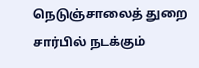நெடுஞ்சாலைத் துறை சார்பில் நடக்கும்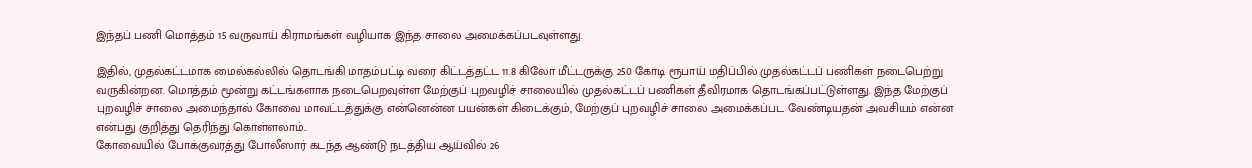இந்தப் பணி மொத்தம் 15 வருவாய் கிராமங்கள் வழியாக இந்த சாலை அமைக்கப்படவுள்ளது.

இதில், முதல்கட்டமாக மைல்கல்லில் தொடங்கி மாதம்பட்டி வரை கிட்டத்தட்ட 11.8 கிலோ மீட்டருக்கு 250 கோடி ரூபாய் மதிப்பில் முதல்கட்டப் பணிகள் நடைபெற்று வருகின்றன. மொத்தம் மூன்று கட்டங்களாக நடைபெறவுள்ள மேற்குப் புறவழிச் சாலையில் முதல்கட்டப் பணிகள் தீவிரமாக தொடங்கப்பட்டுள்ளது. இந்த மேற்குப் புறவழிச் சாலை அமைந்தால் கோவை மாவட்டத்துக்கு என்னென்ன பயன்கள் கிடைக்கும், மேற்குப் புறவழிச் சாலை அமைக்கப்பட வேண்டியதன் அவசியம் என்ன என்பது குறித்து தெரிந்து கொள்ளலாம்..
கோவையில் போக்குவரத்து போலீஸார் கடந்த ஆண்டு நடத்திய ஆய்வில் 26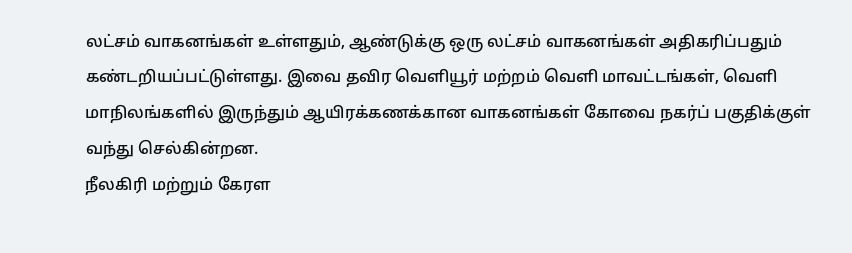லட்சம் வாகனங்கள் உள்ளதும், ஆண்டுக்கு ஒரு லட்சம் வாகனங்கள் அதிகரிப்பதும் கண்டறியப்பட்டுள்ளது. இவை தவிர வெளியூர் மற்றம் வெளி மாவட்டங்கள், வெளி மாநிலங்களில் இருந்தும் ஆயிரக்கணக்கான வாகனங்கள் கோவை நகர்ப் பகுதிக்குள் வந்து செல்கின்றன.
நீலகிரி மற்றும் கேரள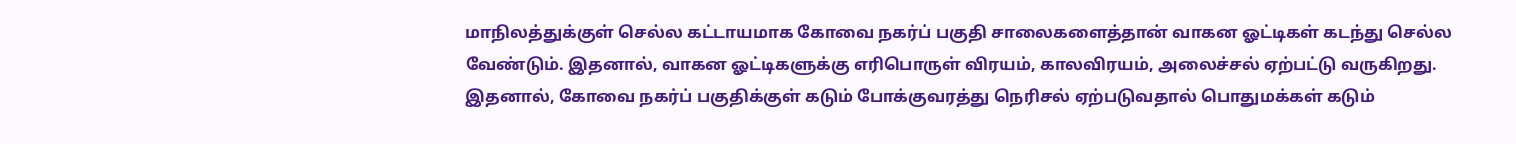மாநிலத்துக்குள் செல்ல கட்டாயமாக கோவை நகர்ப் பகுதி சாலைகளைத்தான் வாகன ஓட்டிகள் கடந்து செல்ல வேண்டும். இதனால், வாகன ஓட்டிகளுக்கு எரிபொருள் விரயம், காலவிரயம், அலைச்சல் ஏற்பட்டு வருகிறது. இதனால், கோவை நகர்ப் பகுதிக்குள் கடும் போக்குவரத்து நெரிசல் ஏற்படுவதால் பொதுமக்கள் கடும்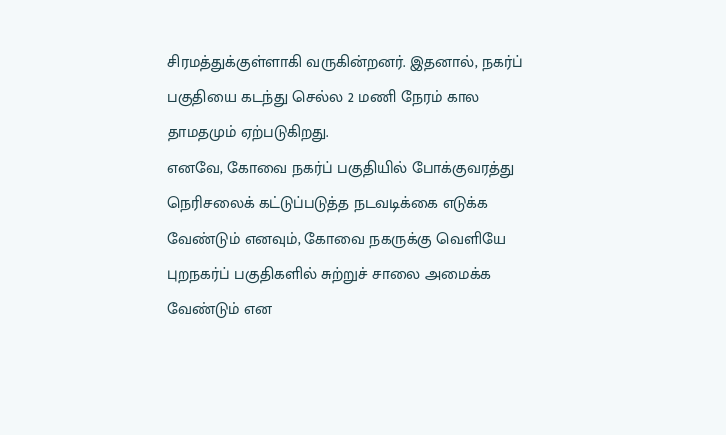சிரமத்துக்குள்ளாகி வருகின்றனர். இதனால், நகர்ப் பகுதியை கடந்து செல்ல 2 மணி நேரம் கால தாமதமும் ஏற்படுகிறது.
எனவே, கோவை நகர்ப் பகுதியில் போக்குவரத்து நெரிசலைக் கட்டுப்படுத்த நடவடிக்கை எடுக்க வேண்டும் எனவும், கோவை நகருக்கு வெளியே புறநகர்ப் பகுதிகளில் சுற்றுச் சாலை அமைக்க வேண்டும் என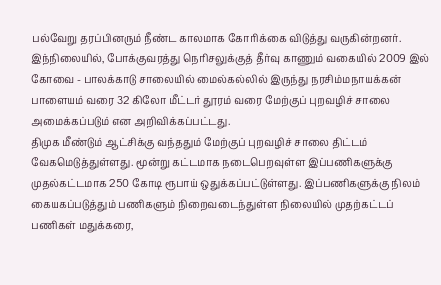பல்வேறு தரப்பினரும் நீண்ட காலமாக கோரிக்கை விடுத்து வருகின்றனர். இந்நிலையில், போக்குவரத்து நெரிசலுக்குத் தீர்வு காணும் வகையில் 2009 இல் கோவை - பாலக்காடு சாலையில் மைல்கல்லில் இருந்து நரசிம்மநாயக்கன் பாளையம் வரை 32 கிலோ மீட்டர் தூரம் வரை மேற்குப் புறவழிச் சாலை அமைக்கப்படும் என அறிவிக்கப்பட்டது.
திமுக மீண்டும் ஆட்சிக்கு வந்ததும் மேற்குப் புறவழிச் சாலை திட்டம் வேகமெடுத்துள்ளது. மூன்று கட்டமாக நடைபெறவுள்ள இப்பணிகளுக்கு முதல்கட்டமாக 250 கோடி ரூபாய் ஒதுக்கப்பட்டுள்ளது. இப்பணிகளுக்கு நிலம் கையகப்படுத்தும் பணிகளும் நிறைவடைந்துள்ள நிலையில் முதற்கட்டப் பணிகள் மதுக்கரை,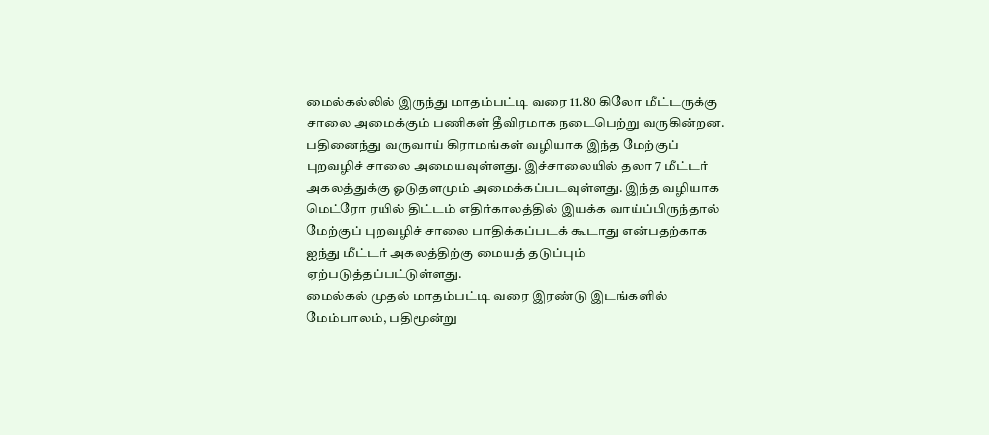மைல்கல்லில் இருந்து மாதம்பட்டி வரை 11.80 கிலோ மீட்டருக்கு சாலை அமைக்கும் பணிகள் தீவிரமாக நடைபெற்று வருகின்றன.
பதினைந்து வருவாய் கிராமங்கள் வழியாக இந்த மேற்குப் புறவழிச் சாலை அமையவுள்ளது. இச்சாலையில் தலா 7 மீட்டர் அகலத்துக்கு ஓடுதளமும் அமைக்கப்படவுள்ளது. இந்த வழியாக மெட்ரோ ரயில் திட்டம் எதிர்காலத்தில் இயக்க வாய்ப்பிருந்தால் மேற்குப் புறவழிச் சாலை பாதிக்கப்படக் கூடாது என்பதற்காக ஐந்து மீட்டர் அகலத்திற்கு மையத் தடுப்பும் ஏற்படுத்தப்பட்டுள்ளது.
மைல்கல் முதல் மாதம்பட்டி வரை இரண்டு இடங்களில் மேம்பாலம், பதிமூன்று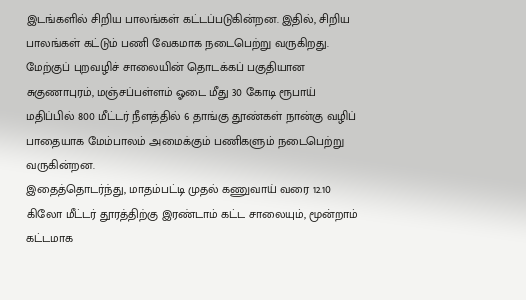இடங்களில் சிறிய பாலங்கள் கட்டப்படுகின்றன. இதில், சிறிய பாலங்கள் கட்டும் பணி வேகமாக நடைபெற்று வருகிறது. மேற்குப் புறவழிச் சாலையின் தொடக்கப் பகுதியான சுகுணாபுரம், மஞ்சப்பள்ளம் ஓடை மீது 30 கோடி ரூபாய் மதிப்பில் 800 மீட்டர் நீளத்தில் 6 தாங்கு தூண்கள் நான்கு வழிப் பாதையாக மேம்பாலம் அமைக்கும் பணிகளும் நடைபெற்று வருகின்றன.
இதைத்தொடர்ந்து, மாதம்பட்டி முதல் கணுவாய் வரை 12.10 கிலோ மீட்டர் தூரத்திற்கு இரண்டாம் கட்ட சாலையும், மூன்றாம் கட்டமாக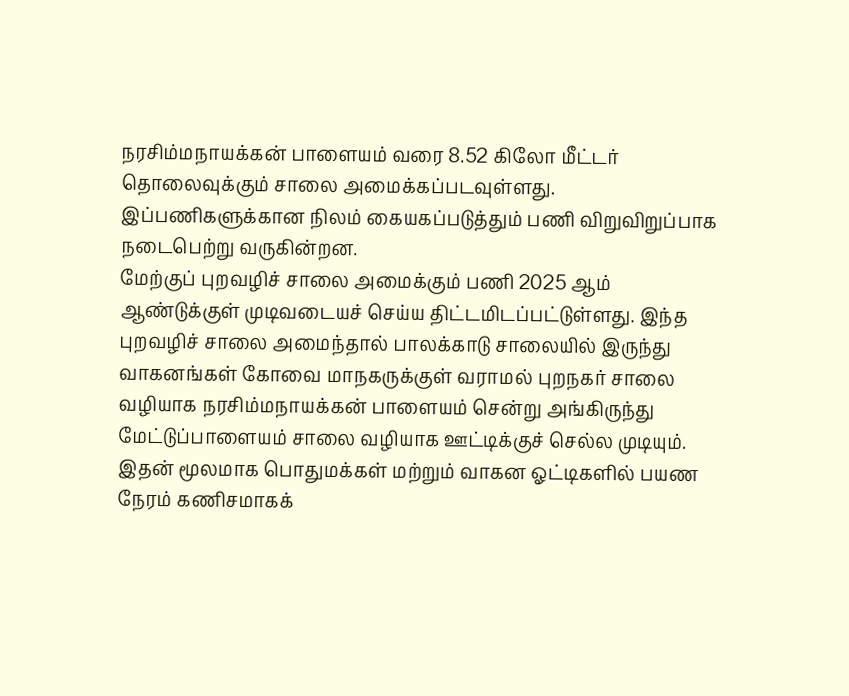நரசிம்மநாயக்கன் பாளையம் வரை 8.52 கிலோ மீட்டர் தொலைவுக்கும் சாலை அமைக்கப்படவுள்ளது. இப்பணிகளுக்கான நிலம் கையகப்படுத்தும் பணி விறுவிறுப்பாக நடைபெற்று வருகின்றன.
மேற்குப் புறவழிச் சாலை அமைக்கும் பணி 2025 ஆம் ஆண்டுக்குள் முடிவடையச் செய்ய திட்டமிடப்பட்டுள்ளது. இந்த புறவழிச் சாலை அமைந்தால் பாலக்காடு சாலையில் இருந்து வாகனங்கள் கோவை மாநகருக்குள் வராமல் புறநகர் சாலை வழியாக நரசிம்மநாயக்கன் பாளையம் சென்று அங்கிருந்து மேட்டுப்பாளையம் சாலை வழியாக ஊட்டிக்குச் செல்ல முடியும். இதன் மூலமாக பொதுமக்கள் மற்றும் வாகன ஓட்டிகளில் பயண நேரம் கணிசமாகக்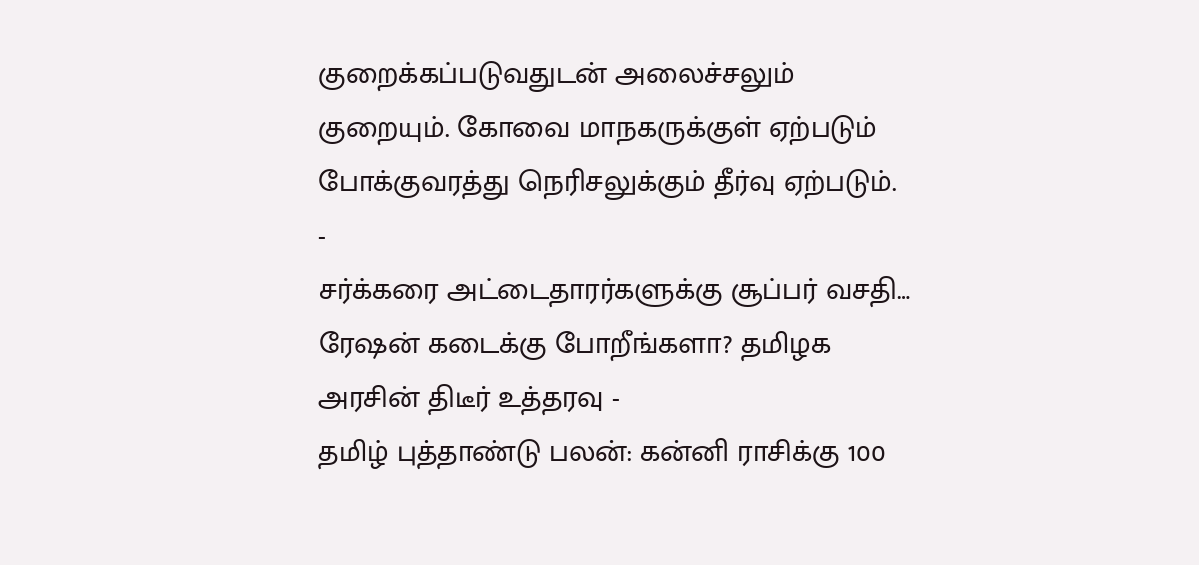குறைக்கப்படுவதுடன் அலைச்சலும் குறையும். கோவை மாநகருக்குள் ஏற்படும் போக்குவரத்து நெரிசலுக்கும் தீர்வு ஏற்படும்.
-
சர்க்கரை அட்டைதாரர்களுக்கு சூப்பர் வசதி… ரேஷன் கடைக்கு போறீங்களா? தமிழக அரசின் திடீர் உத்தரவு -
தமிழ் புத்தாண்டு பலன்: கன்னி ராசிக்கு 100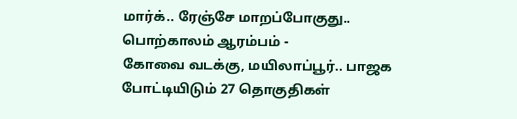மார்க்.. ரேஞ்சே மாறப்போகுது.. பொற்காலம் ஆரம்பம் -
கோவை வடக்கு, மயிலாப்பூர்.. பாஜக போட்டியிடும் 27 தொகுதிகள்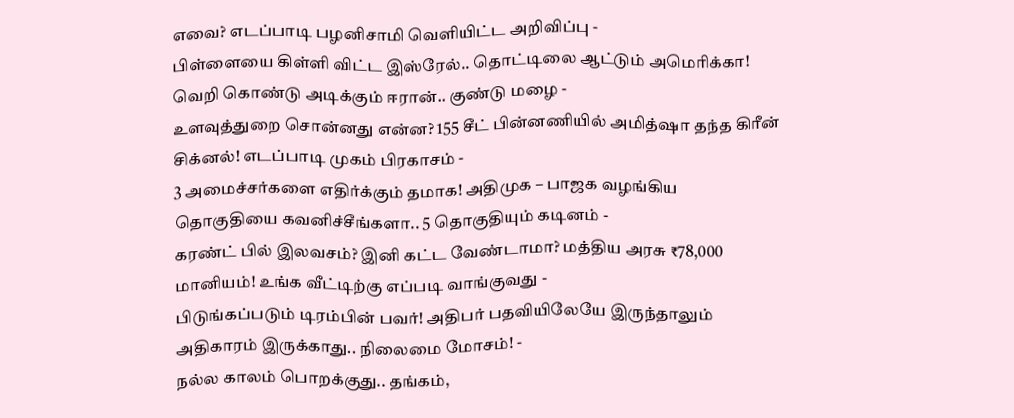எவை? எடப்பாடி பழனிசாமி வெளியிட்ட அறிவிப்பு -
பிள்ளையை கிள்ளி விட்ட இஸ்ரேல்.. தொட்டிலை ஆட்டும் அமெரிக்கா! வெறி கொண்டு அடிக்கும் ஈரான்.. குண்டு மழை -
உளவுத்துறை சொன்னது என்ன? 155 சீட் பின்னணியில் அமித்ஷா தந்த கிரீன் சிக்னல்! எடப்பாடி முகம் பிரகாசம் -
3 அமைச்சர்களை எதிர்க்கும் தமாக! அதிமுக – பாஜக வழங்கிய தொகுதியை கவனிச்சீங்களா.. 5 தொகுதியும் கடினம் -
கரண்ட் பில் இலவசம்? இனி கட்ட வேண்டாமா? மத்திய அரசு ₹78,000 மானியம்! உங்க வீட்டிற்கு எப்படி வாங்குவது -
பிடுங்கப்படும் டிரம்பின் பவர்! அதிபர் பதவியிலேயே இருந்தாலும் அதிகாரம் இருக்காது.. நிலைமை மோசம்! -
நல்ல காலம் பொறக்குது.. தங்கம்,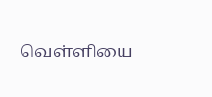வெள்ளியை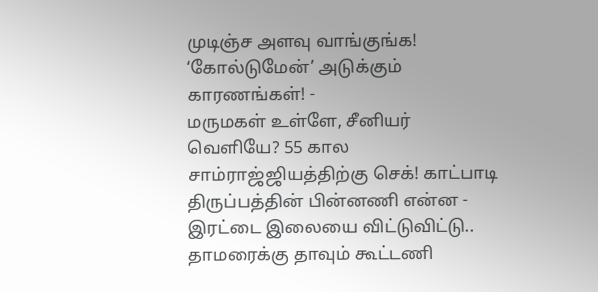முடிஞ்ச அளவு வாங்குங்க! ‘கோல்டுமேன்’ அடுக்கும் காரணங்கள்! -
மருமகள் உள்ளே, சீனியர் வெளியே? 55 கால சாம்ராஜ்ஜியத்திற்கு செக்! காட்பாடி திருப்பத்தின் பின்னணி என்ன -
இரட்டை இலையை விட்டுவிட்டு.. தாமரைக்கு தாவும் கூட்டணி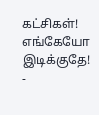கட்சிகள்! எங்கேயோ இடிக்குதே! -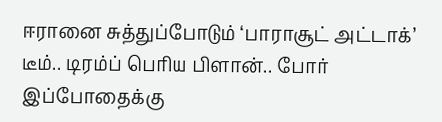ஈரானை சுத்துப்போடும் ‘பாராசூட் அட்டாக்’ டீம்.. டிரம்ப் பெரிய பிளான்.. போர் இப்போதைக்கு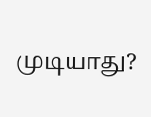முடியாது?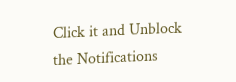Click it and Unblock the Notifications